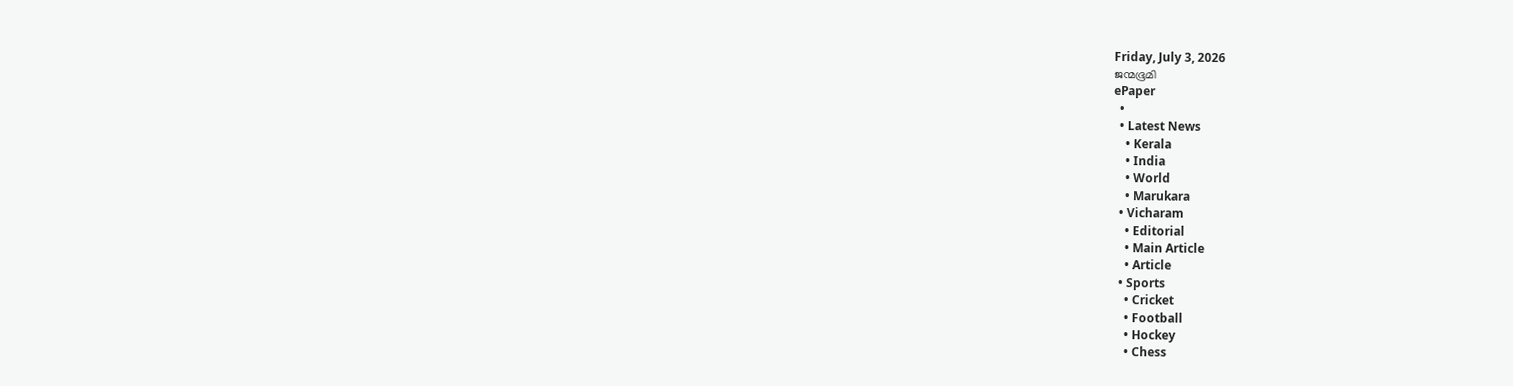Friday, July 3, 2026
ജന്മഭൂമി
ePaper
  •
  • Latest News
    • Kerala
    • India
    • World
    • Marukara
  • Vicharam
    • Editorial
    • Main Article
    • Article
  • Sports
    • Cricket
    • Football
    • Hockey
    • Chess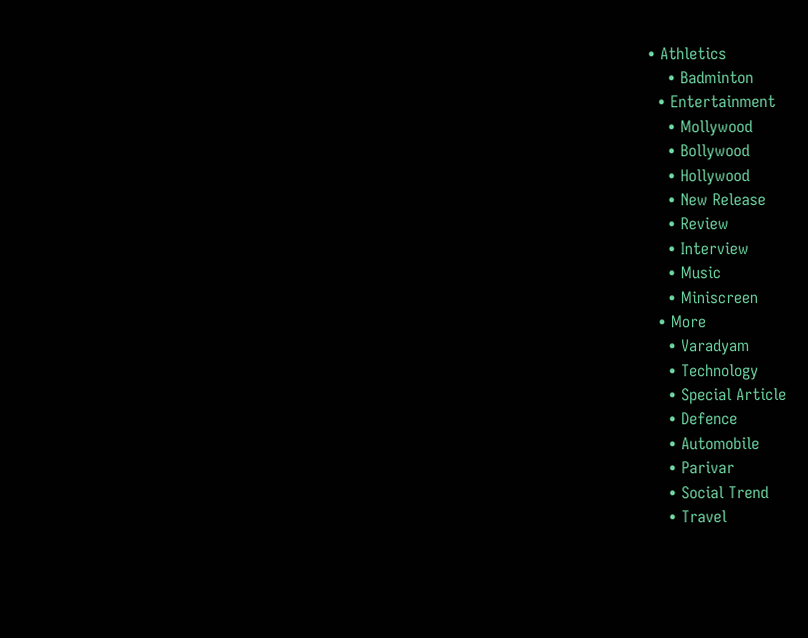• Athletics
    • Badminton
  • Entertainment
    • Mollywood
    • Bollywood
    • Hollywood
    • New Release
    • Review
    • Interview
    • Music
    • Miniscreen
  • More
    • Varadyam
    • Technology
    • Special Article
    • Defence
    • Automobile
    • Parivar
    • Social Trend
    • Travel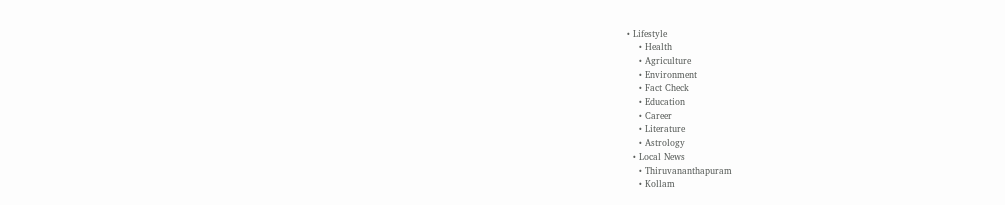• Lifestyle
    • Health
    • Agriculture
    • Environment
    • Fact Check
    • Education
    • Career
    • Literature
    • Astrology
  • Local News
    • Thiruvananthapuram
    • Kollam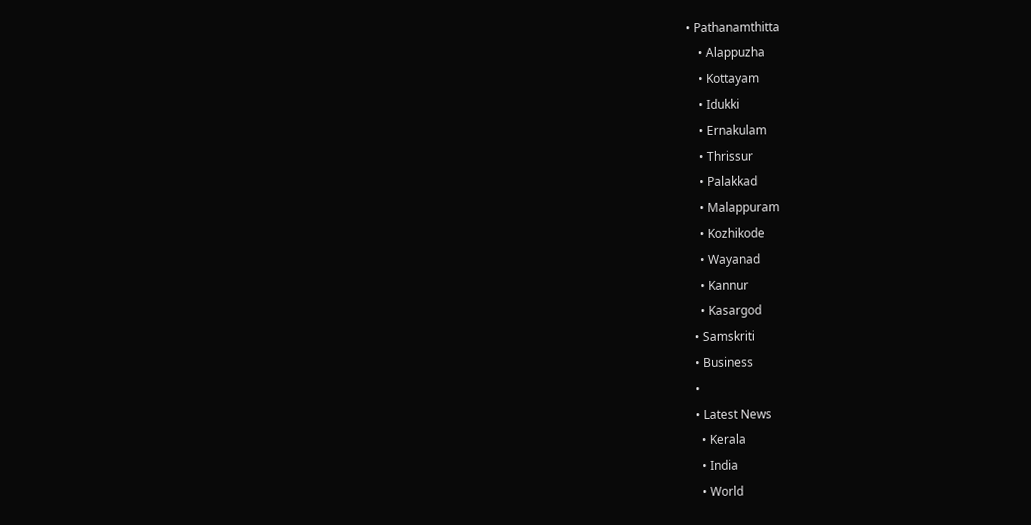• Pathanamthitta
    • Alappuzha
    • Kottayam
    • Idukki
    • Ernakulam
    • Thrissur
    • Palakkad
    • Malappuram
    • Kozhikode
    • Wayanad
    • Kannur
    • Kasargod
  • Samskriti
  • Business
  •
  • Latest News
    • Kerala
    • India
    • World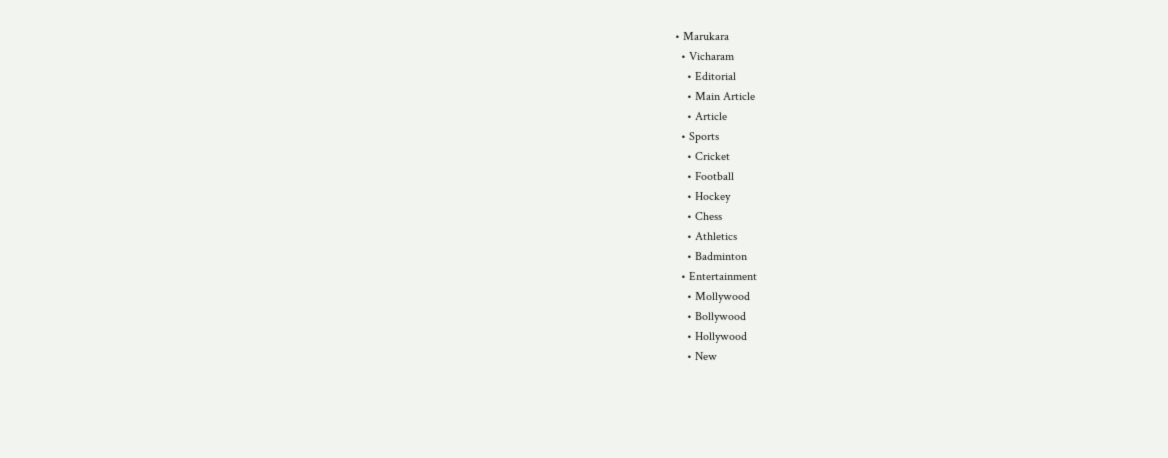• Marukara
  • Vicharam
    • Editorial
    • Main Article
    • Article
  • Sports
    • Cricket
    • Football
    • Hockey
    • Chess
    • Athletics
    • Badminton
  • Entertainment
    • Mollywood
    • Bollywood
    • Hollywood
    • New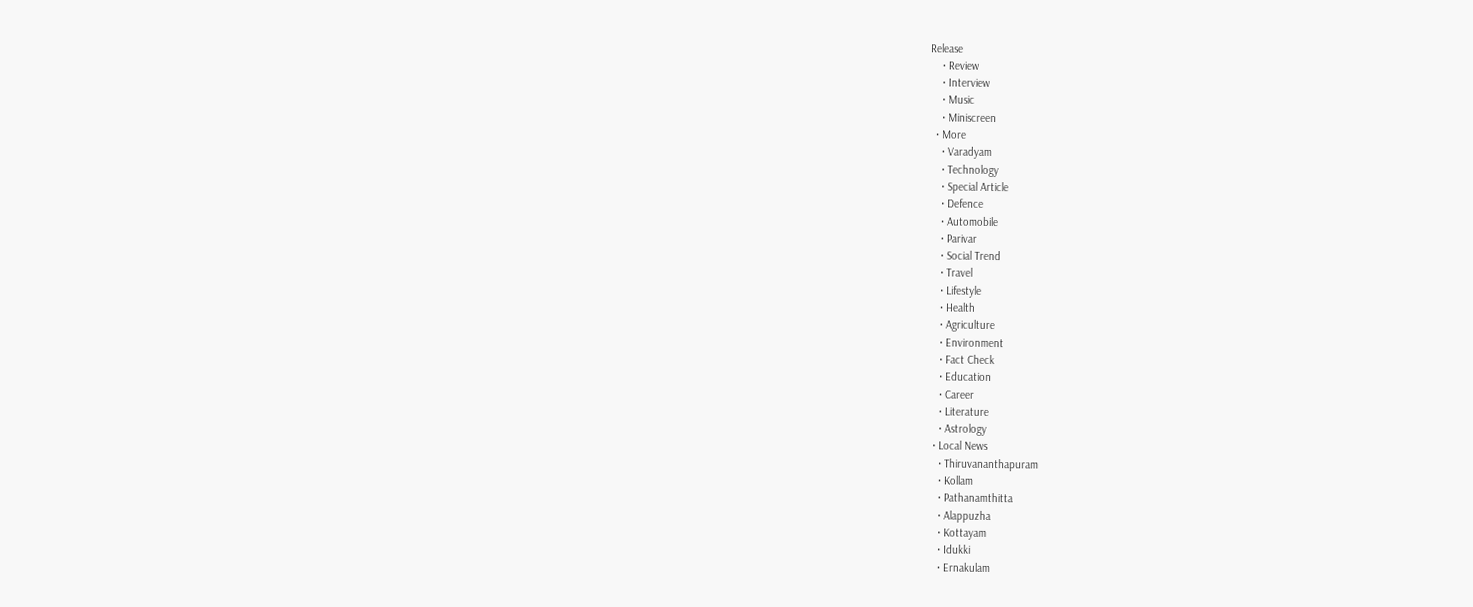Release
    • Review
    • Interview
    • Music
    • Miniscreen
  • More
    • Varadyam
    • Technology
    • Special Article
    • Defence
    • Automobile
    • Parivar
    • Social Trend
    • Travel
    • Lifestyle
    • Health
    • Agriculture
    • Environment
    • Fact Check
    • Education
    • Career
    • Literature
    • Astrology
  • Local News
    • Thiruvananthapuram
    • Kollam
    • Pathanamthitta
    • Alappuzha
    • Kottayam
    • Idukki
    • Ernakulam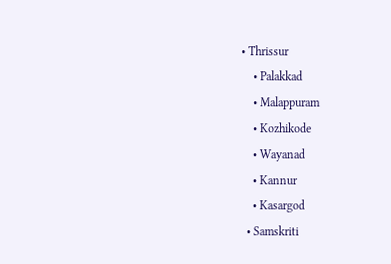• Thrissur
    • Palakkad
    • Malappuram
    • Kozhikode
    • Wayanad
    • Kannur
    • Kasargod
  • Samskriti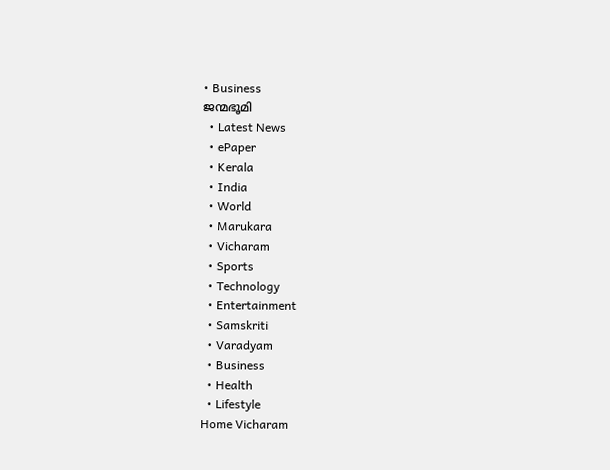• Business
ജന്മഭൂമി
  • Latest News
  • ePaper
  • Kerala
  • India
  • World
  • Marukara
  • Vicharam
  • Sports
  • Technology
  • Entertainment
  • Samskriti
  • Varadyam
  • Business
  • Health
  • Lifestyle
Home Vicharam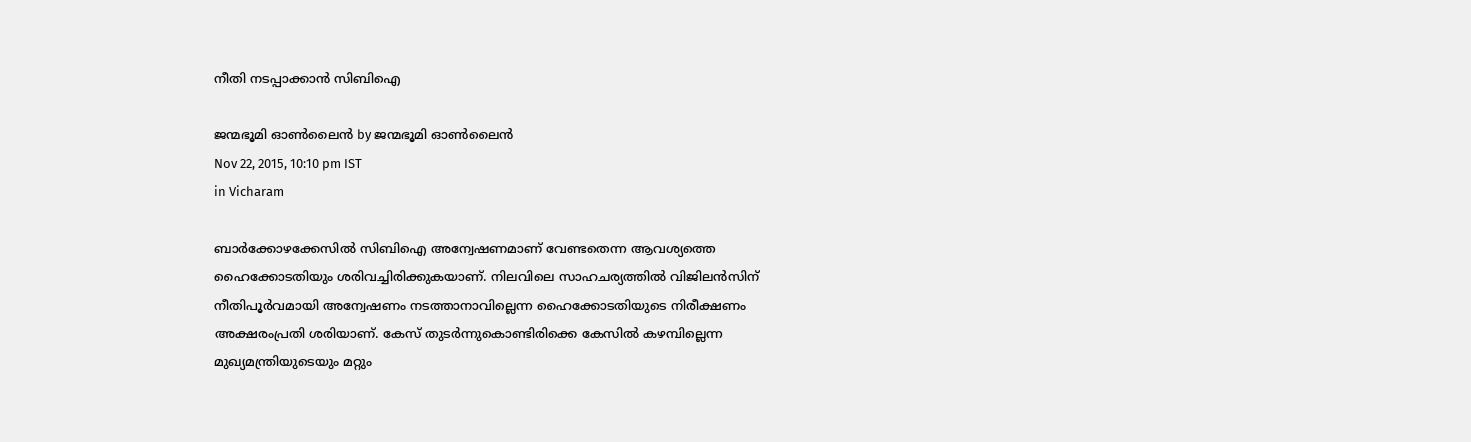നീതി നടപ്പാക്കാന്‍ സിബിഐ

ജന്മഭൂമി ഓണ്‍ലൈന്‍ by ജന്മഭൂമി ഓണ്‍ലൈന്‍
Nov 22, 2015, 10:10 pm IST
in Vicharam

ബാര്‍ക്കോഴക്കേസില്‍ സിബിഐ അന്വേഷണമാണ് വേണ്ടതെന്ന ആവശ്യത്തെ ഹൈക്കോടതിയും ശരിവച്ചിരിക്കുകയാണ്. നിലവിലെ സാഹചര്യത്തില്‍ വിജിലന്‍സിന് നീതിപൂര്‍വമായി അന്വേഷണം നടത്താനാവില്ലെന്ന ഹൈക്കോടതിയുടെ നിരീക്ഷണം അക്ഷരംപ്രതി ശരിയാണ്. കേസ് തുടര്‍ന്നുകൊണ്ടിരിക്കെ കേസില്‍ കഴമ്പില്ലെന്ന മുഖ്യമന്ത്രിയുടെയും മറ്റും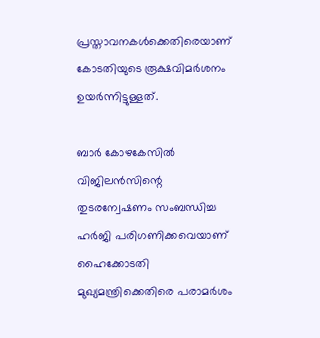പ്രസ്താവനകള്‍ക്കെതിരെയാണ് കോടതിയുടെ രൂക്ഷവിമര്‍ശനം ഉയര്‍ന്നിട്ടുള്ളത്.

ബാര്‍ കോഴകേസില്‍ വിജിലന്‍സിന്റെ തുടരന്വേഷണം സംബന്ധിച്ച ഹര്‍ജി പരിഗണിക്കവെയാണ് ഹൈക്കോടതി മുഖ്യമന്ത്രിക്കെതിരെ പരാമര്‍ശം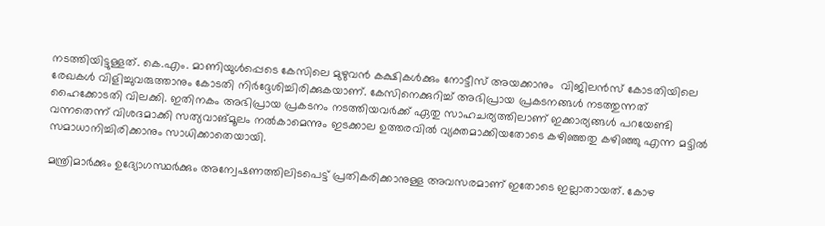നടത്തിയിട്ടുള്ളത്. കെ.എം. മാണിയുള്‍പ്പെടെ കേസിലെ മുഴുവന്‍ കക്ഷികള്‍ക്കും നോട്ടീസ് അയക്കാനും  വിജിലന്‍സ് കോടതിയിലെ രേഖകള്‍ വിളിച്ചുവരുത്താനും കോടതി നിര്‍ദ്ദേശിച്ചിരിക്കുകയാണ്. കേസിനെക്കുറിച്ച് അഭിപ്രായ പ്രകടനങ്ങള്‍ നടത്തുന്നത് ഹൈക്കോടതി വിലക്കി. ഇതിനകം അഭിപ്രായ പ്രകടനം നടത്തിയവര്‍ക്ക് ഏതു സാഹചര്യത്തിലാണ് ഇക്കാര്യങ്ങള്‍ പറയേണ്ടി വന്നതെന്ന് വിശദമാക്കി സത്യവാങ്മൂലം നല്‍കാമെന്നും ഇടക്കാല ഉത്തരവില്‍ വ്യക്തമാക്കിയതോടെ കഴിഞ്ഞതു കഴിഞ്ഞു എന്ന മട്ടില്‍ സമാധാനിച്ചിരിക്കാനും സാധിക്കാതെയായി.

മന്ത്രിമാര്‍ക്കും ഉദ്യോഗസ്ഥര്‍ക്കും അന്വേഷണത്തിലിടപെട്ട് പ്രതികരിക്കാനുള്ള അവസരമാണ് ഇതോടെ ഇല്ലാതായത്. കോഴ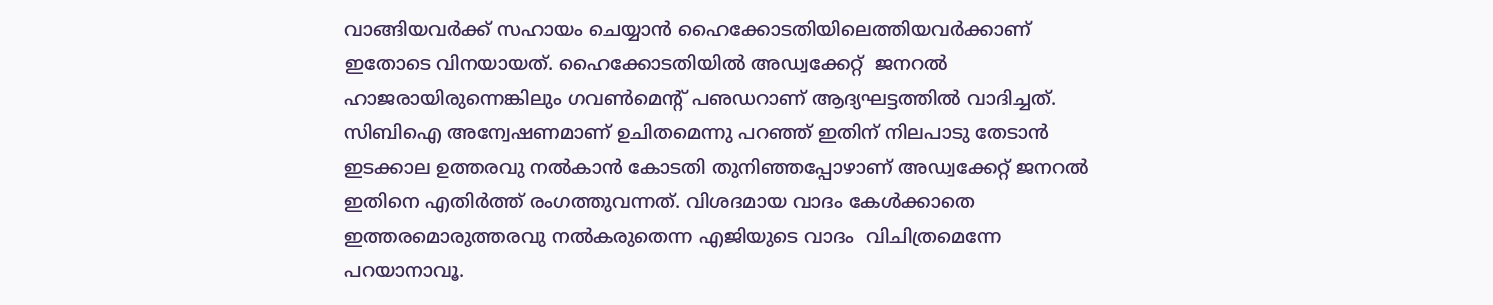വാങ്ങിയവര്‍ക്ക് സഹായം ചെയ്യാന്‍ ഹൈക്കോടതിയിലെത്തിയവര്‍ക്കാണ് ഇതോടെ വിനയായത്. ഹൈക്കോടതിയില്‍ അഡ്വക്കേറ്റ്  ജനറല്‍ ഹാജരായിരുന്നെങ്കിലും ഗവണ്‍മെന്റ് പഌഡറാണ് ആദ്യഘട്ടത്തില്‍ വാദിച്ചത്. സിബിഐ അന്വേഷണമാണ് ഉചിതമെന്നു പറഞ്ഞ് ഇതിന് നിലപാടു തേടാന്‍ ഇടക്കാല ഉത്തരവു നല്‍കാന്‍ കോടതി തുനിഞ്ഞപ്പോഴാണ് അഡ്വക്കേറ്റ് ജനറല്‍ ഇതിനെ എതിര്‍ത്ത് രംഗത്തുവന്നത്. വിശദമായ വാദം കേള്‍ക്കാതെ ഇത്തരമൊരുത്തരവു നല്‍കരുതെന്ന എജിയുടെ വാദം  വിചിത്രമെന്നേ പറയാനാവൂ.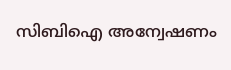സിബിഐ അന്വേഷണം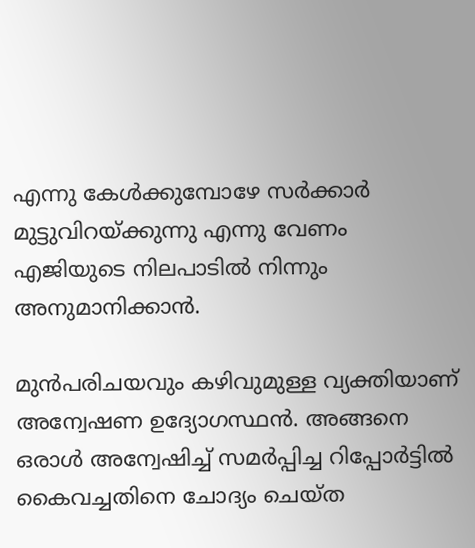എന്നു കേള്‍ക്കുമ്പോഴേ സര്‍ക്കാര്‍ മുട്ടുവിറയ്‌ക്കുന്നു എന്നു വേണം എജിയുടെ നിലപാടില്‍ നിന്നും അനുമാനിക്കാന്‍.

മുന്‍പരിചയവും കഴിവുമുള്ള വ്യക്തിയാണ് അന്വേഷണ ഉദ്യോഗസ്ഥന്‍. അങ്ങനെ ഒരാള്‍ അന്വേഷിച്ച് സമര്‍പ്പിച്ച റിപ്പോര്‍ട്ടില്‍ കൈവച്ചതിനെ ചോദ്യം ചെയ്ത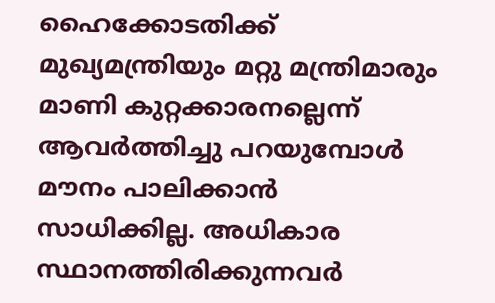ഹൈക്കോടതിക്ക്  മുഖ്യമന്ത്രിയും മറ്റു മന്ത്രിമാരും മാണി കുറ്റക്കാരനല്ലെന്ന് ആവര്‍ത്തിച്ചു പറയുമ്പോള്‍ മൗനം പാലിക്കാന്‍ സാധിക്കില്ല. അധികാര സ്ഥാനത്തിരിക്കുന്നവര്‍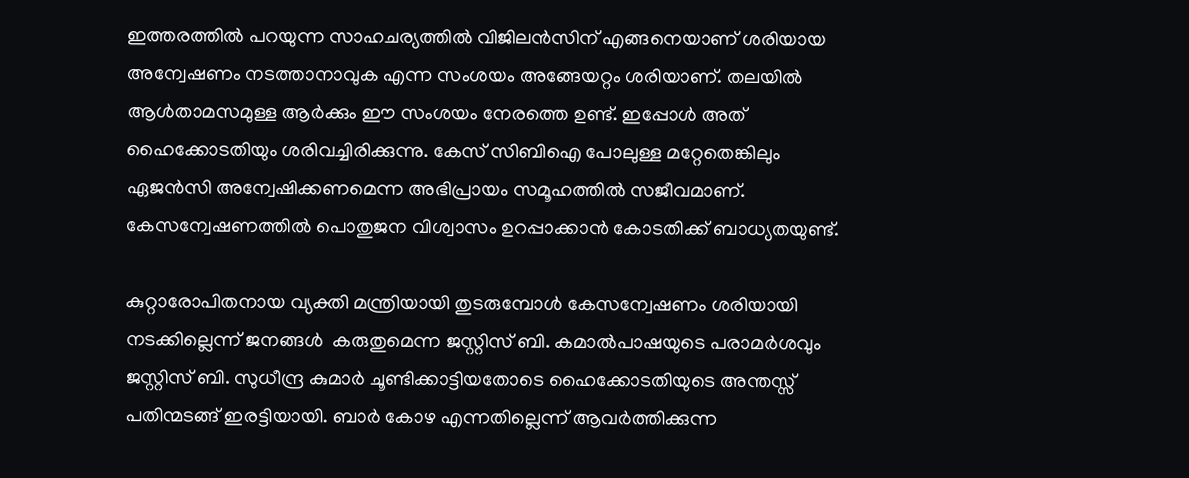ഇത്തരത്തില്‍ പറയുന്ന സാഹചര്യത്തില്‍ വിജിലന്‍സിന് എങ്ങനെയാണ് ശരിയായ അന്വേഷണം നടത്താനാവുക എന്ന സംശയം അങ്ങേയറ്റം ശരിയാണ്. തലയില്‍ ആള്‍താമസമുള്ള ആര്‍ക്കും ഈ സംശയം നേരത്തെ ഉണ്ട്. ഇപ്പോള്‍ അത് ഹൈക്കോടതിയും ശരിവച്ചിരിക്കുന്നു. കേസ് സിബിഐ പോലുള്ള മറ്റേതെങ്കിലും ഏജന്‍സി അന്വേഷിക്കണമെന്ന അഭിപ്രായം സമൂഹത്തില്‍ സജീവമാണ്. കേസന്വേഷണത്തില്‍ പൊതുജന വിശ്വാസം ഉറപ്പാക്കാന്‍ കോടതിക്ക് ബാധ്യതയുണ്ട്.

കുറ്റാരോപിതനായ വ്യക്തി മന്ത്രിയായി തുടരുമ്പോള്‍ കേസന്വേഷണം ശരിയായി നടക്കില്ലെന്ന് ജനങ്ങള്‍  കരുതുമെന്ന ജസ്റ്റിസ് ബി. കമാല്‍പാഷയുടെ പരാമര്‍ശവും ജസ്റ്റിസ് ബി. സുധീന്ദ്ര കുമാര്‍ ചൂണ്ടിക്കാട്ടിയതോടെ ഹൈക്കോടതിയുടെ അന്തസ്സ് പതിന്മടങ്ങ് ഇരട്ടിയായി. ബാര്‍ കോഴ എന്നതില്ലെന്ന് ആവര്‍ത്തിക്കുന്ന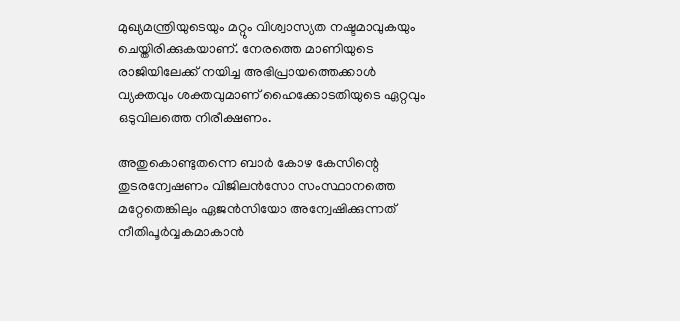മുഖ്യമന്ത്രിയുടെയും മറ്റും വിശ്വാസ്യത നഷ്ടമാവുകയും ചെയ്തിരിക്കുകയാണ്. നേരത്തെ മാണിയുടെ രാജിയിലേക്ക് നയിച്ച അഭിപ്രായത്തെക്കാള്‍ വ്യക്തവും ശക്തവുമാണ് ഹൈക്കോടതിയുടെ ഏറ്റവും ഒടുവിലത്തെ നിരീക്ഷണം.

അതുകൊണ്ടുതന്നെ ബാര്‍ കോഴ കേസിന്റെ തുടരന്വേഷണം വിജിലന്‍സോ സംസ്ഥാനത്തെ മറ്റേതെങ്കിലും ഏജന്‍സിയോ അന്വേഷിക്കുന്നത് നീതിപൂര്‍വ്വകമാകാന്‍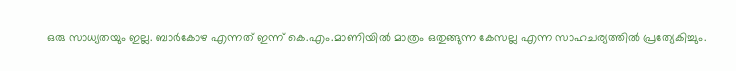ഒരു സാധ്യതയും ഇല്ല. ബാര്‍കോഴ എന്നത് ഇന്ന് കെ.എം.മാണിയില്‍ മാത്രം ഒതുങ്ങുന്ന കേസല്ല എന്ന സാഹചര്യത്തില്‍ പ്രത്യേകിച്ചും.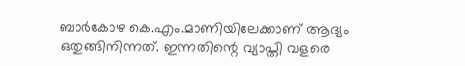ബാര്‍കോഴ കെ.എം.മാണിയിലേക്കാണ് ആദ്യം ഒതുങ്ങിനിന്നത്. ഇന്നതിന്റെ വ്യാപ്തി വളരെ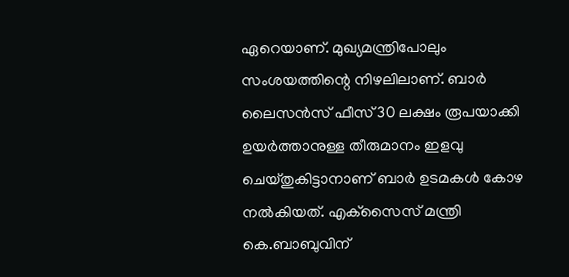ഏറെയാണ്. മുഖ്യമന്ത്രിപോലും സംശയത്തിന്റെ നിഴലിലാണ്. ബാര്‍ ലൈസന്‍സ് ഫീസ് 30 ലക്ഷം രൂപയാക്കി ഉയര്‍ത്താനുള്ള തീരുമാനം ഇളവു ചെയ്തുകിട്ടാനാണ് ബാര്‍ ഉടമകള്‍ കോഴ നല്‍കിയത്. എക്‌സൈസ് മന്ത്രി കെ.ബാബുവിന്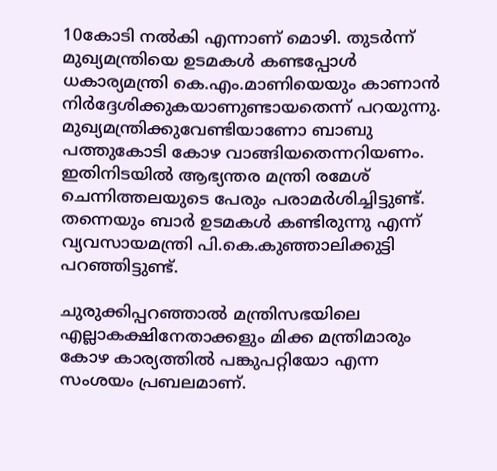10കോടി നല്‍കി എന്നാണ് മൊഴി. തുടര്‍ന്ന് മുഖ്യമന്ത്രിയെ ഉടമകള്‍ കണ്ടപ്പോള്‍ ധകാര്യമന്ത്രി കെ.എം.മാണിയെയും കാണാന്‍ നിര്‍ദ്ദേശിക്കുകയാണുണ്ടായതെന്ന് പറയുന്നു. മുഖ്യമന്ത്രിക്കുവേണ്ടിയാണോ ബാബു പത്തുകോടി കോഴ വാങ്ങിയതെന്നറിയണം. ഇതിനിടയില്‍ ആഭ്യന്തര മന്ത്രി രമേശ് ചെന്നിത്തലയുടെ പേരും പരാമര്‍ശിച്ചിട്ടുണ്ട്. തന്നെയും ബാര്‍ ഉടമകള്‍ കണ്ടിരുന്നു എന്ന് വ്യവസായമന്ത്രി പി.കെ.കുഞ്ഞാലിക്കുട്ടി പറഞ്ഞിട്ടുണ്ട്.

ചുരുക്കിപ്പറഞ്ഞാല്‍ മന്ത്രിസഭയിലെ എല്ലാകക്ഷിനേതാക്കളും മിക്ക മന്ത്രിമാരും കോഴ കാര്യത്തില്‍ പങ്കുപറ്റിയോ എന്ന സംശയം പ്രബലമാണ്.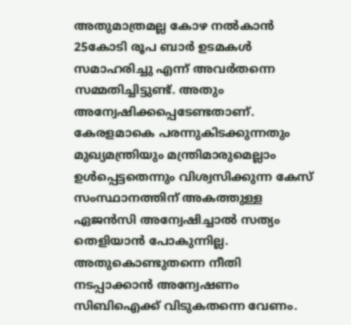അതുമാത്രമല്ല കോഴ നല്‍കാന്‍ 25കോടി രൂപ ബാര്‍ ഉടമകള്‍ സമാഹരിച്ചു എന്ന് അവര്‍തന്നെ സമ്മതിച്ചിട്ടുണ്ട്. അതും  അന്വേഷിക്കപ്പെടേണ്ടതാണ്. കേരളമാകെ പരന്നുകിടക്കുന്നതും മുഖ്യമന്ത്രിയും മന്ത്രിമാരുമെല്ലാം ഉള്‍പ്പെട്ടതെന്നും വിശ്വസിക്കുന്ന കേസ് സംസ്ഥാനത്തിന് അകത്തുള്ള ഏജന്‍സി അന്വേഷിച്ചാല്‍ സത്യം തെളിയാന്‍ പോകുന്നില്ല. അതുകൊണ്ടുതന്നെ നീതി നടപ്പാക്കാന്‍ അന്വേഷണം സിബിഐക്ക് വിടുകതന്നെ വേണം.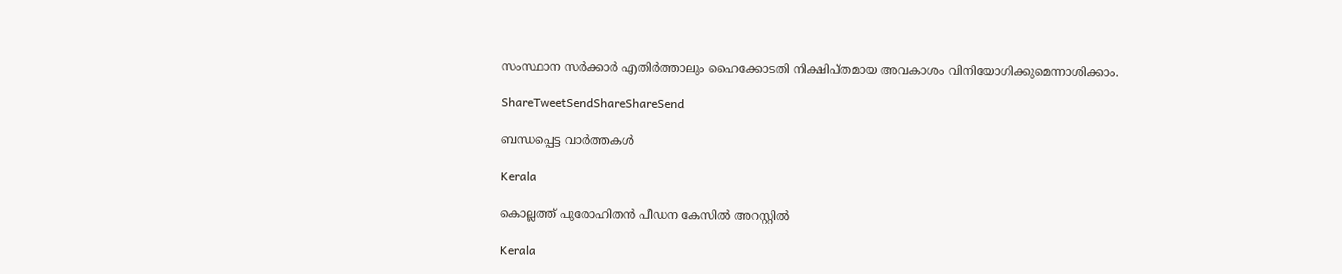സംസ്ഥാന സര്‍ക്കാര്‍ എതിര്‍ത്താലും ഹൈക്കോടതി നിക്ഷിപ്തമായ അവകാശം വിനിയോഗിക്കുമെന്നാശിക്കാം.

ShareTweetSendShareShareSend

ബന്ധപ്പെട്ട വാര്‍ത്തകള്‍

Kerala

കൊല്ലത്ത് പുരോഹിതന്‍ പീഡന കേസില്‍ അറസ്റ്റില്‍

Kerala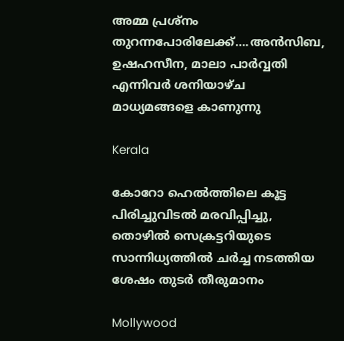അമ്മ പ്രശ്നം തുറന്നപോരിലേക്ക്….അന്‍സിബ, ഉഷഹസീന, മാലാ പാര്‍വ്വതി എന്നിവര്‍ ശനിയാഴ്ച മാധ്യമങ്ങളെ കാണുന്നു

Kerala

കോറോ ഹെല്‍ത്തിലെ കൂട്ട പിരിച്ചുവിടല്‍ മരവിപ്പിച്ചു, തൊഴില്‍ സെക്രട്ടറിയുടെ സാന്നിധ്യത്തില്‍ ചര്‍ച്ച നടത്തിയ ശേഷം തുടര്‍ തീരുമാനം

Mollywood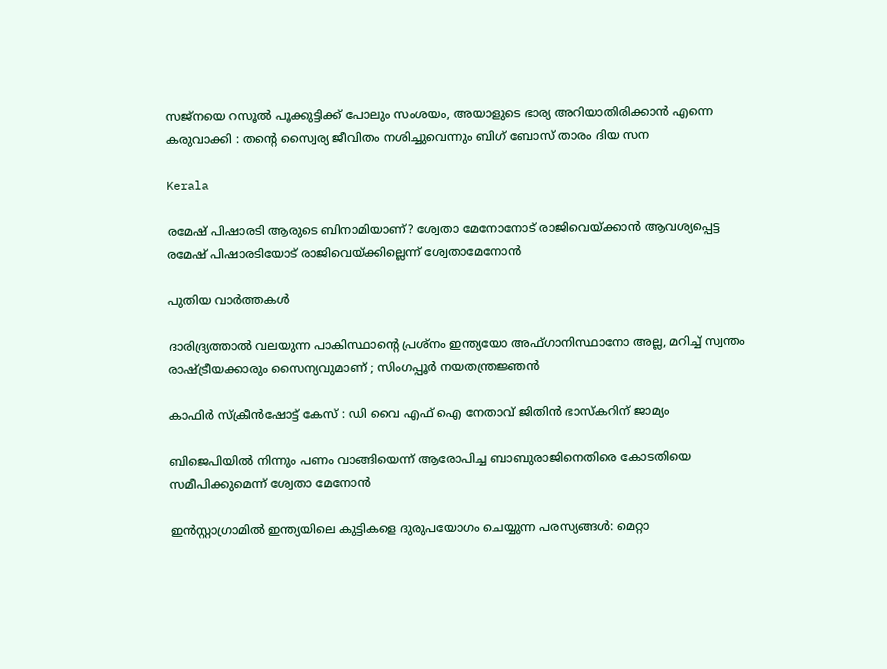സജ്നയെ റസൂൽ പൂക്കുട്ടിക്ക് പോലും സംശയം, അയാളുടെ ഭാര്യ അറിയാതിരിക്കാൻ എന്നെ കരുവാക്കി : തന്റെ സ്വൈര്യ ജീവിതം നശിച്ചുവെന്നും ബിഗ് ബോസ് താരം ദിയ സന

Kerala

രമേഷ് പിഷാരടി ആരുടെ ബിനാമിയാണ്? ശ്വേതാ മേനോനോട് രാജിവെയ്‌ക്കാന്‍ ആവശ്യപ്പെട്ട രമേഷ് പിഷാരടിയോട് രാജിവെയ്‌ക്കില്ലെന്ന് ശ്വേതാമേനോന്‍

പുതിയ വാര്‍ത്തകള്‍

ദാരിദ്ര്യത്താൽ വലയുന്ന പാകിസ്ഥാന്റെ പ്രശ്നം ഇന്ത്യയോ അഫ്ഗാനിസ്ഥാനോ അല്ല, മറിച്ച് സ്വന്തം രാഷ്‌ട്രീയക്കാരും സൈന്യവുമാണ് ; സിംഗപ്പൂർ നയതന്ത്രജ്ഞൻ

കാഫിര്‍ സ്‌ക്രീന്‍ഷോട്ട് കേസ് : ഡി വൈ എഫ് ഐ നേതാവ് ജിതിന്‍ ഭാസ്‌കറിന് ജാമ്യം

ബിജെപിയില്‍ നിന്നും പണം വാങ്ങിയെന്ന് ആരോപിച്ച ബാബുരാജിനെതിരെ കോടതിയെ സമീപിക്കുമെന്ന് ശ്വേതാ മേനോന്‍

ഇൻസ്റ്റാഗ്രാമിൽ ഇന്ത്യയിലെ കുട്ടികളെ ദുരുപയോഗം ചെയ്യുന്ന പരസ്യങ്ങൾ: മെറ്റാ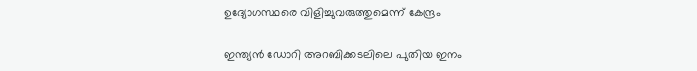ഉദ്യോഗസ്ഥരെ വിളിച്ചുവരുത്തുമെന്ന് കേന്ദ്രം

ഇന്ത്യന്‍ ഡോറി അറബിക്കടലിലെ പുതിയ ഇനം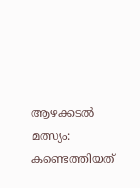ആഴക്കടല്‍ മത്സ്യം: കണ്ടെത്തിയത്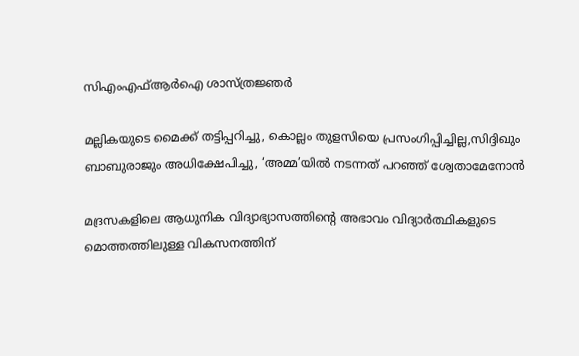സിഎംഎഫ്ആര്‍ഐ ശാസ്ത്രജ്ഞര്‍

മല്ലികയുടെ മൈക്ക് തട്ടിപ്പറിച്ചു, കൊല്ലം തുളസിയെ പ്രസംഗിപ്പിച്ചില്ല,സിദ്ദിഖും ബാബുരാജും അധിക്ഷേപിച്ചു, ‘അമ്മ’യില്‍ നടന്നത് പറഞ്ഞ് ശ്വേതാമേനോന്‍

മദ്രസകളിലെ ആധുനിക വിദ്യാഭ്യാസത്തിന്റെ അഭാവം വിദ്യാർത്ഥികളുടെ മൊത്തത്തിലുള്ള വികസനത്തിന്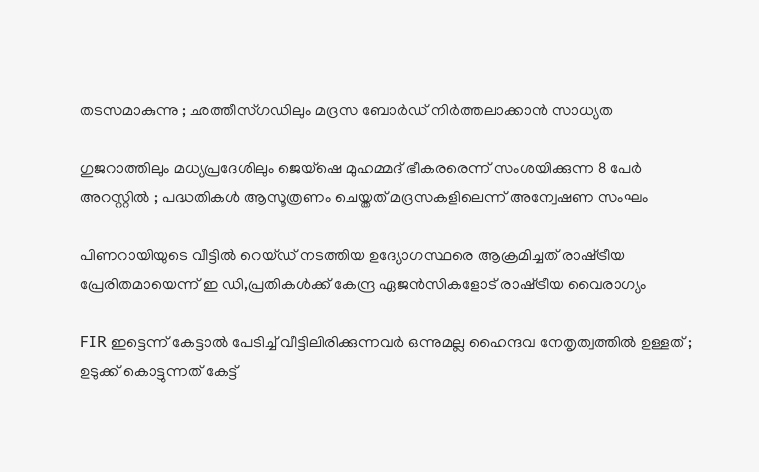തടസമാകുന്നു ; ഛത്തീസ്ഗഡിലും മദ്രസ ബോർഡ് നിർത്തലാക്കാൻ സാധ്യത

ഗുജറാത്തിലും മധ്യപ്രദേശിലും ജെയ്‌ഷെ മുഹമ്മദ് ഭീകരരെന്ന് സംശയിക്കുന്ന 8 പേർ അറസ്റ്റിൽ ; പദ്ധതികൾ ആസൂത്രണം ചെയ്തത് മദ്രസകളിലെന്ന് അന്വേഷണ സംഘം

പിണറായിയുടെ വീട്ടില്‍ റെയ്ഡ് നടത്തിയ ഉദ്യോഗസ്ഥരെ ആക്രമിച്ചത് രാഷ്‌ട്രീയ പ്രേരിതമായെന്ന് ഇ ഡി,പ്രതികള്‍ക്ക് കേന്ദ്ര ഏജന്‍സികളോട് രാഷ്‌ട്രീയ വൈരാഗ്യം

FIR ഇട്ടെന്ന് കേട്ടാൽ പേടിച്ച് വീട്ടിലിരിക്കുന്നവർ ഒന്നുമല്ല ഹൈന്ദവ നേതൃത്വത്തിൽ ഉള്ളത് ; ഉടുക്ക് കൊട്ടുന്നത് കേട്ട്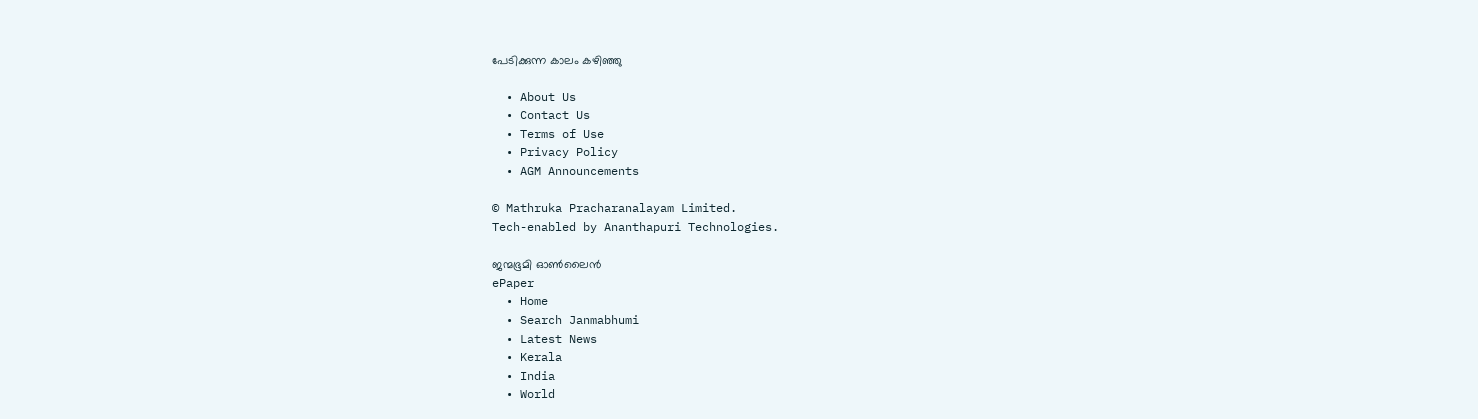പേടിക്കുന്ന കാലം കഴിഞ്ഞു

  • About Us
  • Contact Us
  • Terms of Use
  • Privacy Policy
  • AGM Announcements

© Mathruka Pracharanalayam Limited.
Tech-enabled by Ananthapuri Technologies.

ജന്മഭൂമി ഓണ്‍ലൈന്‍
ePaper
  • Home
  • Search Janmabhumi
  • Latest News
  • Kerala
  • India
  • World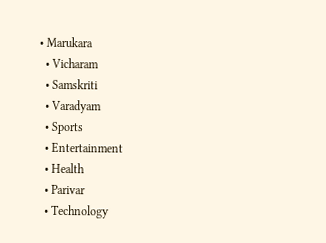• Marukara
  • Vicharam
  • Samskriti
  • Varadyam
  • Sports
  • Entertainment
  • Health
  • Parivar
  • Technology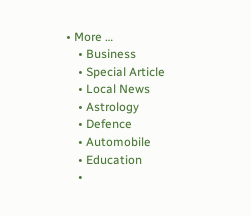• More …
    • Business
    • Special Article
    • Local News
    • Astrology
    • Defence
    • Automobile
    • Education
    •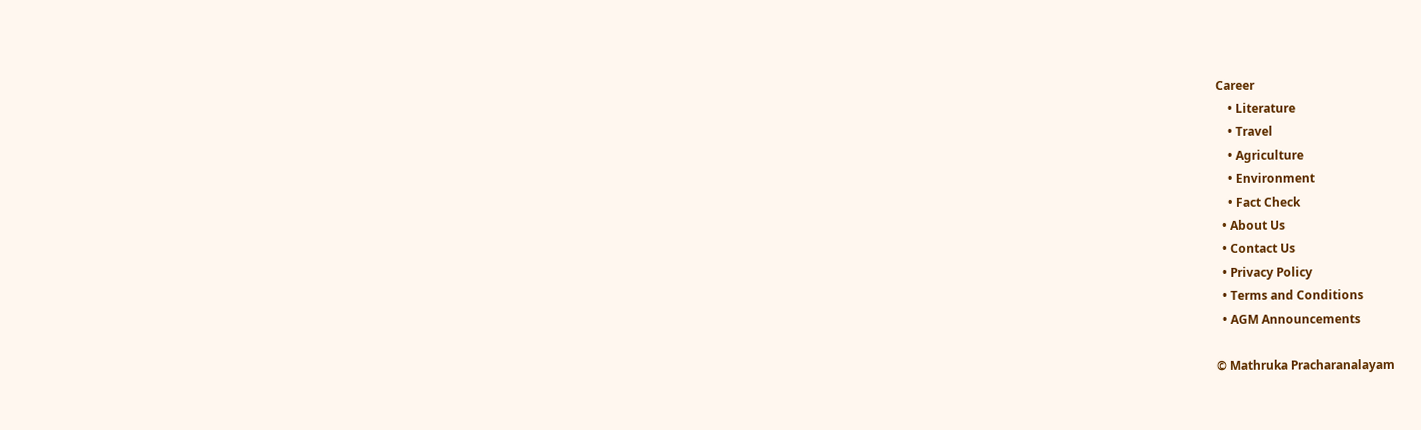Career
    • Literature
    • Travel
    • Agriculture
    • Environment
    • Fact Check
  • About Us
  • Contact Us
  • Privacy Policy
  • Terms and Conditions
  • AGM Announcements

© Mathruka Pracharanalayam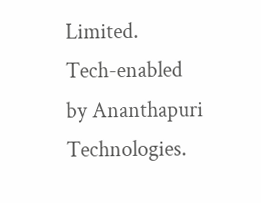Limited.
Tech-enabled by Ananthapuri Technologies.